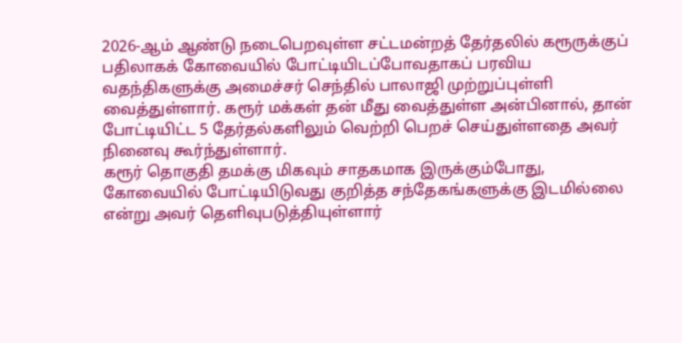2026-ஆம் ஆண்டு நடைபெறவுள்ள சட்டமன்றத் தேர்தலில் கரூருக்குப் பதிலாகக் கோவையில் போட்டியிடப்போவதாகப் பரவிய வதந்திகளுக்கு அமைச்சர் செந்தில் பாலாஜி முற்றுப்புள்ளி வைத்துள்ளார். கரூர் மக்கள் தன் மீது வைத்துள்ள அன்பினால், தான் போட்டியிட்ட 5 தேர்தல்களிலும் வெற்றி பெறச் செய்துள்ளதை அவர் நினைவு கூர்ந்துள்ளார்.
கரூர் தொகுதி தமக்கு மிகவும் சாதகமாக இருக்கும்போது, கோவையில் போட்டியிடுவது குறித்த சந்தேகங்களுக்கு இடமில்லை என்று அவர் தெளிவுபடுத்தியுள்ளார்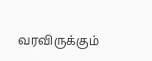வரவிருக்கும்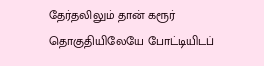தேர்தலிலும் தான் கரூர் தொகுதியிலேயே போட்டியிடப்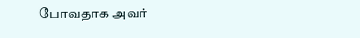போவதாக அவர்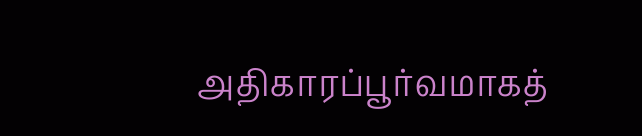அதிகாரப்பூர்வமாகத்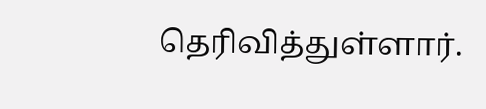தெரிவித்துள்ளார்.